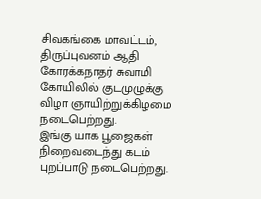சிவகங்கை மாவட்டம், திருப்புவனம் ஆதி கோரக்கநாதர் சுவாமி கோயிலில் குடமுழுக்கு விழா ஞாயிற்றுக்கிழமை நடைபெற்றது.
இங்கு யாக பூஜைகள் நிறைவடைந்து கடம் புறப்பாடு நடைபெற்றது.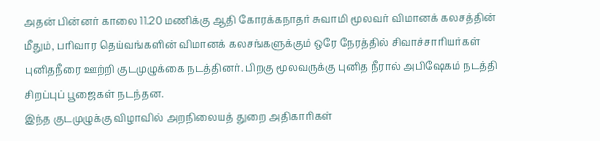அதன் பின்னர் காலை 11.20 மணிக்கு ஆதி கோரக்கநாதர் சுவாமி மூலவர் விமானக் கலசத்தின் மீதும், பரிவார தெய்வங்களின் விமானக் கலசங்களுக்கும் ஒரே நேரத்தில் சிவாச்சாரியர்கள் புனிதநீரை ஊற்றி குடமுழுக்கை நடத்தினர். பிறகு மூலவருக்கு புனித நீரால் அபிஷேகம் நடத்தி சிறப்புப் பூஜைகள் நடந்தன.
இந்த குடமுழுக்கு விழாவில் அறநிலையத் துறை அதிகாரிகள்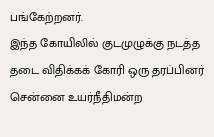பங்கேற்றனர்.
இந்த கோயிலில் குடமுழுக்கு நடத்த தடை விதிக்கக் கோரி ஒரு தரப்பினர் சென்னை உயர்நீதிமன்ற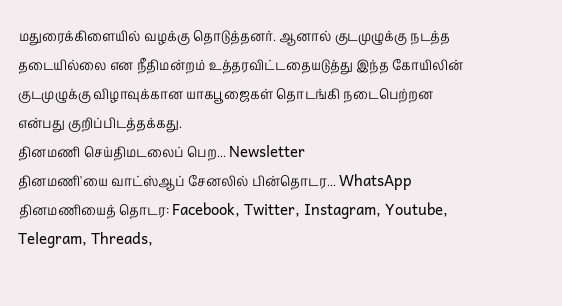மதுரைக்கிளையில் வழக்கு தொடுத்தனர். ஆனால் குடமுழுக்கு நடத்த தடையில்லை என நீதிமன்றம் உத்தரவிட்டதையடுத்து இந்த கோயிலின் குடமுழுக்கு விழாவுக்கான யாகபூஜைகள் தொடங்கி நடைபெற்றன என்பது குறிப்பிடத்தக்கது.
தினமணி செய்திமடலைப் பெற... Newsletter
தினமணி'யை வாட்ஸ்ஆப் சேனலில் பின்தொடர... WhatsApp
தினமணியைத் தொடர: Facebook, Twitter, Instagram, Youtube, Telegram, Threads,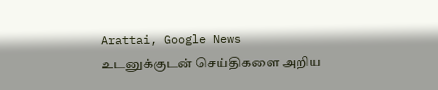Arattai, Google News
உடனுக்குடன் செய்திகளை அறிய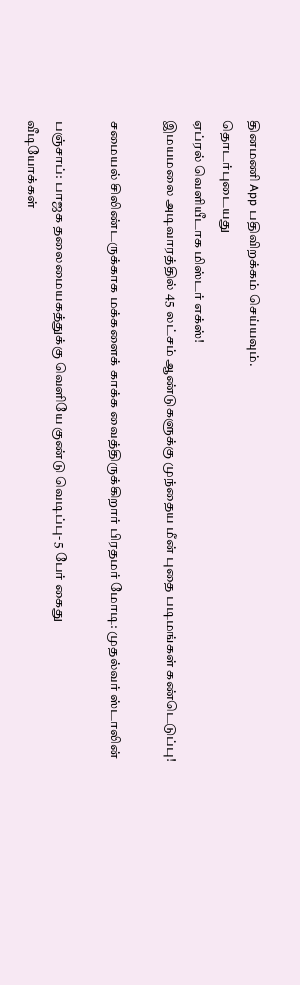தினமணி App பதிவிறக்கம் செய்யவும்.
தொடர்புடையது
ஏப்ரல் வெளியீடாக மிஸ்டர் எக்ஸ்!
இமயமலை அடிவாரத்தில் 45 லட்சம் ஆண்டுகளுக்கு முந்தைய மீன் புதை படிமங்கள் கண்டெடுப்பு!

சமையல் சிலிண்டருக்காக மக்களைக் காக்க வைத்திருக்கிறார் பிரதமர் மோடி: முதல்வர் ஸ்டாலின்

பஞ்சாப்: பாஜக தலைமையகத்துக்கு வெளியே குண்டு வெடிப்பு- 5 பேர் கைது
வீடியோக்கள்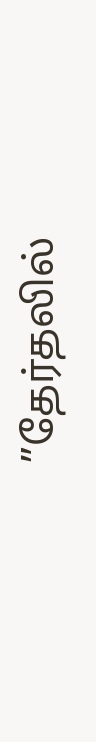”தேர்தலில்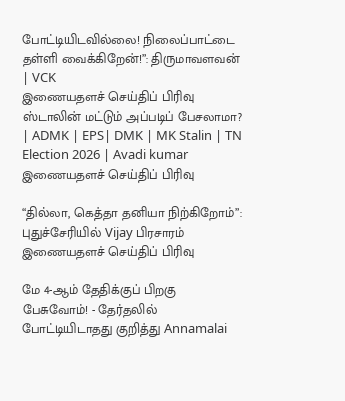போட்டியிடவில்லை! நிலைப்பாட்டை தள்ளி வைக்கிறேன்!”: திருமாவளவன் | VCK
இணையதளச் செய்திப் பிரிவு
ஸ்டாலின் மட்டும் அப்படிப் பேசலாமா? | ADMK | EPS| DMK | MK Stalin | TN Election 2026 | Avadi kumar
இணையதளச் செய்திப் பிரிவு

“தில்லா, கெத்தா தனியா நிற்கிறோம்”: புதுச்சேரியில் Vijay பிரசாரம்
இணையதளச் செய்திப் பிரிவு

மே 4-ஆம் தேதிக்குப் பிறகு பேசுவோம்! - தேர்தலில் போட்டியிடாதது குறித்து Annamalai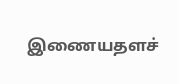இணையதளச்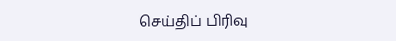செய்திப் பிரிவு